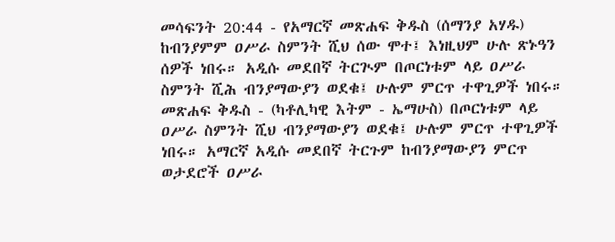መሳፍንት 20:44 - የአማርኛ መጽሐፍ ቅዱስ (ሰማንያ አሃዱ) ከብንያምም ዐሥራ ስምንት ሺህ ሰው ሞተ፤ እነዚህም ሁሉ ጽኑዓን ሰዎች ነበሩ። አዲሱ መደበኛ ትርጒም በጦርነቱም ላይ ዐሥራ ስምንት ሺሕ ብንያማውያን ወደቁ፤ ሁሉም ምርጥ ተዋጊዎች ነበሩ። መጽሐፍ ቅዱስ - (ካቶሊካዊ እትም - ኤማሁስ) በጦርነቱም ላይ ዐሥራ ስምንት ሺህ ብንያማውያን ወደቁ፤ ሁሉም ምርጥ ተዋጊዎች ነበሩ። አማርኛ አዲሱ መደበኛ ትርጉም ከብንያማውያን ምርጥ ወታደሮች ዐሥራ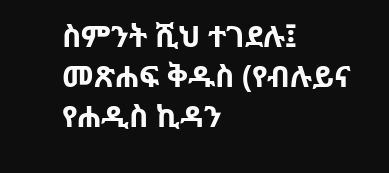ስምንት ሺህ ተገደሉ፤ መጽሐፍ ቅዱስ (የብሉይና የሐዲስ ኪዳን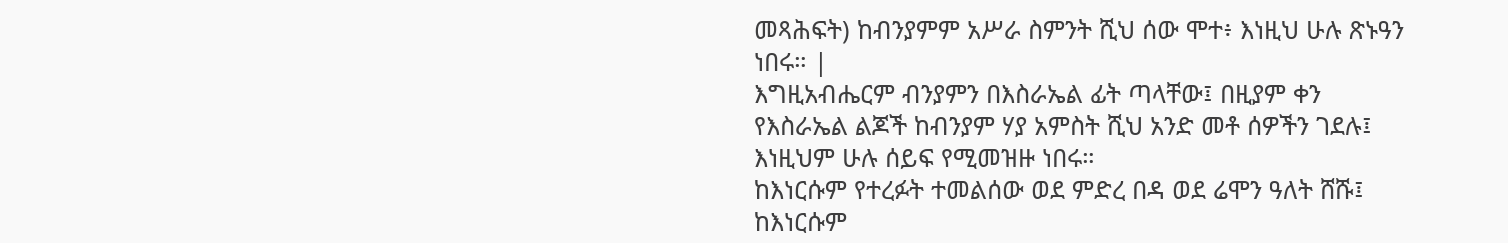መጻሕፍት) ከብንያምም አሥራ ስምንት ሺህ ሰው ሞተ፥ እነዚህ ሁሉ ጽኑዓን ነበሩ። |
እግዚአብሔርም ብንያምን በእስራኤል ፊት ጣላቸው፤ በዚያም ቀን የእስራኤል ልጆች ከብንያም ሃያ አምስት ሺህ አንድ መቶ ሰዎችን ገደሉ፤ እነዚህም ሁሉ ሰይፍ የሚመዝዙ ነበሩ።
ከእነርሱም የተረፉት ተመልሰው ወደ ምድረ በዳ ወደ ሬሞን ዓለት ሸሹ፤ ከእነርሱም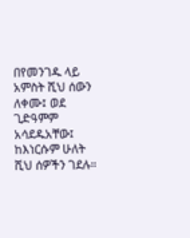በየመንገዱ ላይ አምስት ሺህ ሰውን ለቀሙ፤ ወደ ጊድዓምም አሳደዱአቸው፤ ከእነርሱም ሁለት ሺህ ሰዎችን ገደሉ።